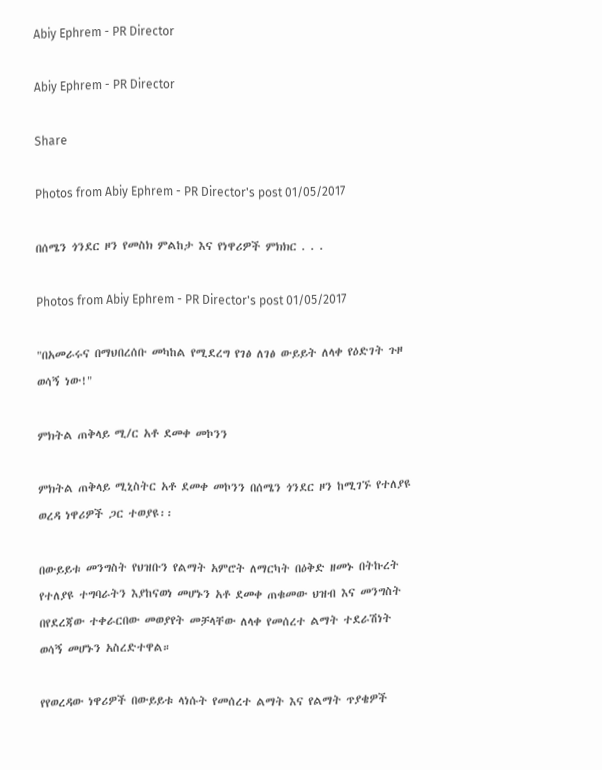Abiy Ephrem - PR Director

Abiy Ephrem - PR Director

Share

Photos from Abiy Ephrem - PR Director's post 01/05/2017

በሰሜን ጎንደር ዞን የመስክ ምልከታ እና የነዋሪዎች ምክክር . . .

Photos from Abiy Ephrem - PR Director's post 01/05/2017

"በአመራሩና በማህበረሰቡ መካከል የሚደረግ የገፅ ለገፅ ውይይት ለላቀ የዕድገት ጉዞ ወሳኝ ነው!"

ምክትል ጠቅላይ ሚ/ር አቶ ደመቀ መኮንን

ምክትል ጠቅላይ ሚኒስትር አቶ ደመቀ መኮንን በሰሜን ጎንደር ዞን ከሚገኙ የተለያዩ ወረዳ ነዋሪዎች ጋር ተወያዩ፡፡

በውይይቱ መንግስት የህዝቡን የልማት አምሮት ለማርካት በዕቅድ ዘመኑ በትኩረት የተለያዩ ተግባራትን እያከናወነ መሆኑን አቶ ደመቀ ጠቁመው ህዝብ እና መንግስት በየደረጃው ተቀራርበው መወያየት መቻላቸው ለላቀ የመሰረተ ልማት ተደራሽነት ወሳኝ መሆኑን አስረድተዋል።

የየወረዳው ነዋሪዎች በውይይቱ ላነሱት የመሰረተ ልማት እና የልማት ጥያቄዎች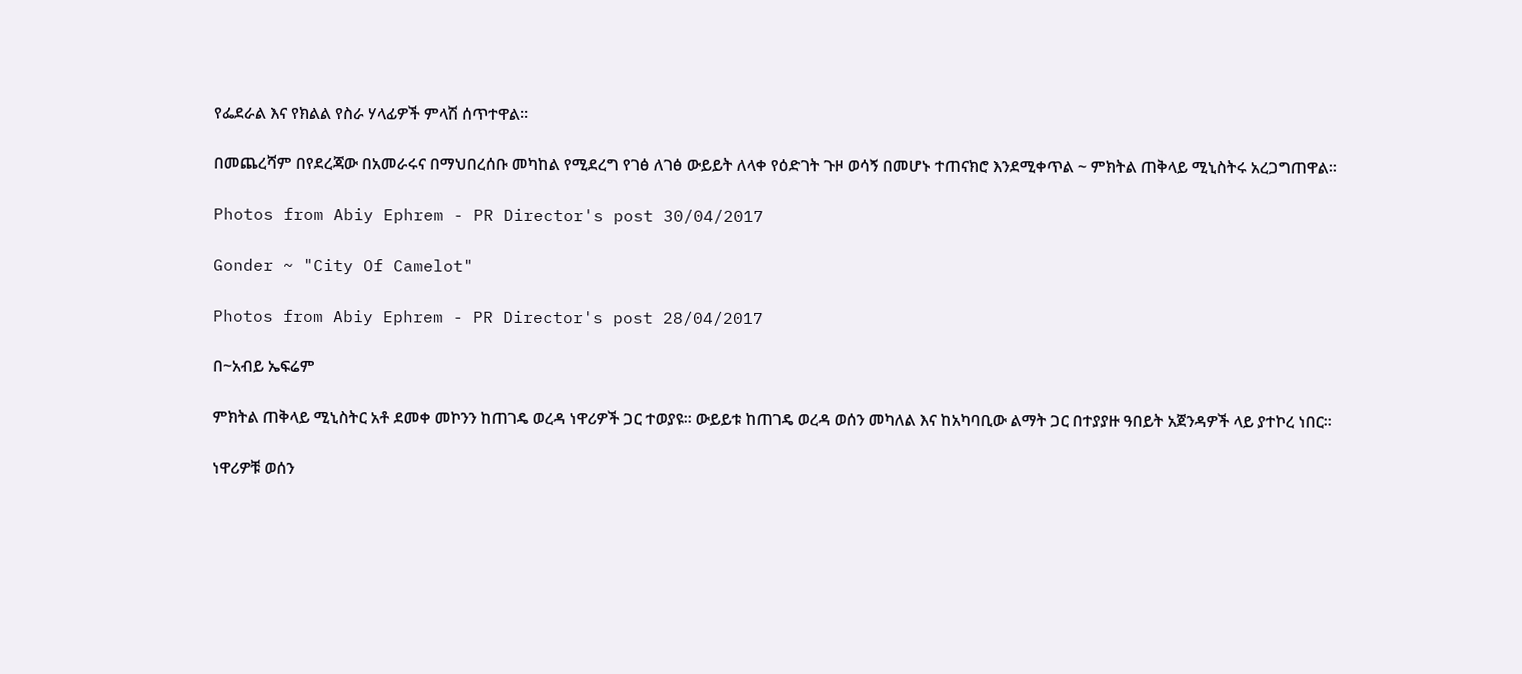የፌደራል እና የክልል የስራ ሃላፊዎች ምላሽ ሰጥተዋል።

በመጨረሻም በየደረጃው በአመራሩና በማህበረሰቡ መካከል የሚደረግ የገፅ ለገፅ ውይይት ለላቀ የዕድገት ጉዞ ወሳኝ በመሆኑ ተጠናክሮ እንደሚቀጥል ~ ምክትል ጠቅላይ ሚኒስትሩ አረጋግጠዋል።

Photos from Abiy Ephrem - PR Director's post 30/04/2017

Gonder ~ "City Of Camelot"

Photos from Abiy Ephrem - PR Director's post 28/04/2017

በ~አብይ ኤፍሬም

ምክትል ጠቅላይ ሚኒስትር አቶ ደመቀ መኮንን ከጠገዴ ወረዳ ነዋሪዎች ጋር ተወያዩ። ውይይቱ ከጠገዴ ወረዳ ወሰን መካለል እና ከአካባቢው ልማት ጋር በተያያዙ ዓበይት አጀንዳዎች ላይ ያተኮረ ነበር።

ነዋሪዎቹ ወሰን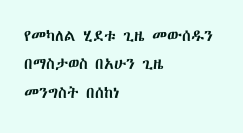የመካለል ሂደቱ ጊዜ መውሰዱን በማስታወስ በአሁን ጊዜ መንግስት በሰከነ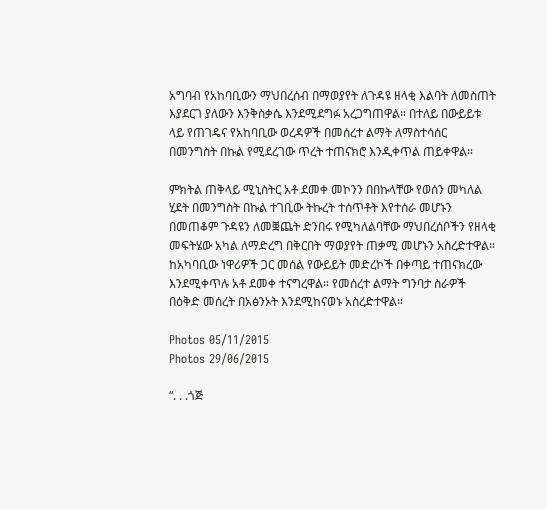አግባብ የአከባቢውን ማህበረሰብ በማወያየት ለጉዳዩ ዘላቂ እልባት ለመስጠት እያደርገ ያለውን እንቅስቃሴ እንደሚደግፉ አረጋግጠዋል። በተለይ በውይይቱ ላይ የጠገዴና የአከባቢው ወረዳዎች በመሰረተ ልማት ለማስተሳሰር በመንግስት በኩል የሚደረገው ጥረት ተጠናክሮ እንዲቀጥል ጠይቀዋል።

ምክትል ጠቅላይ ሚኒስትር አቶ ደመቀ መኮንን በበኩላቸው የወሰን መካለል ሂደት በመንግስት በኩል ተገቢው ትኩረት ተሰጥቶት እየተሰራ መሆኑን በመጠቆም ጉዳዩን ለመቛጨት ድንበሩ የሚካለልባቸው ማህበረሰቦችን የዘላቂ መፍትሄው አካል ለማድረግ በቅርበት ማወያየት ጠቃሚ መሆኑን አስረድተዋል። ከአካባቢው ነዋሪዎች ጋር መሰል የውይይት መድረኮች በቀጣይ ተጠናክረው እንደሚቀጥሉ አቶ ደመቀ ተናግረዋል። የመሰረተ ልማት ግንባታ ስራዎች በዕቅድ መሰረት በአፅንኦት እንደሚከናወኑ አስረድተዋል።

Photos 05/11/2015
Photos 29/06/2015

“. . .ጎጅ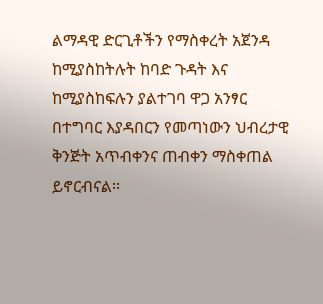ልማዳዊ ድርጊቶችን የማስቀረት አጀንዳ ከሚያስከትሉት ከባድ ጉዳት እና ከሚያስከፍሉን ያልተገባ ዋጋ አንፃር በተግባር እያዳበርን የመጣነውን ህብረታዊ ቅንጅት አጥብቀንና ጠብቀን ማስቀጠል ይኖርብናል፡፡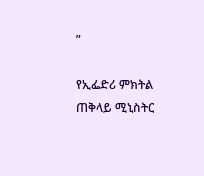”

የኢፌድሪ ምክትል ጠቅላይ ሚኒስትር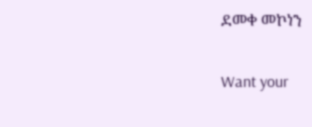ደመቀ መኮነን

Want your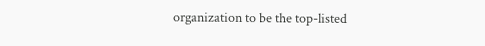organization to be the top-listed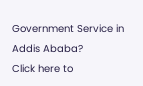Government Service in Addis Ababa?
Click here to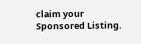claim your Sponsored Listing.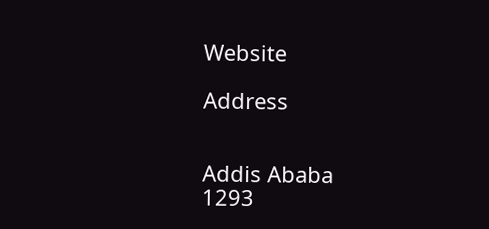Website

Address


Addis Ababa
1293